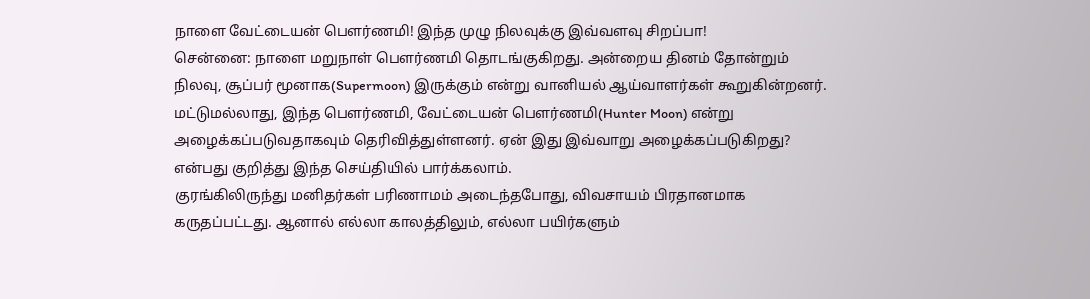நாளை வேட்டையன் பௌர்ணமி! இந்த முழு நிலவுக்கு இவ்வளவு சிறப்பா!
சென்னை: நாளை மறுநாள் பௌர்ணமி தொடங்குகிறது. அன்றைய தினம் தோன்றும் நிலவு, சூப்பர் மூனாக(Supermoon) இருக்கும் என்று வானியல் ஆய்வாளர்கள் கூறுகின்றனர். மட்டுமல்லாது, இந்த பௌர்ணமி, வேட்டையன் பௌர்ணமி(Hunter Moon) என்று அழைக்கப்படுவதாகவும் தெரிவித்துள்ளனர். ஏன் இது இவ்வாறு அழைக்கப்படுகிறது? என்பது குறித்து இந்த செய்தியில் பார்க்கலாம்.
குரங்கிலிருந்து மனிதர்கள் பரிணாமம் அடைந்தபோது, விவசாயம் பிரதானமாக கருதப்பட்டது. ஆனால் எல்லா காலத்திலும், எல்லா பயிர்களும்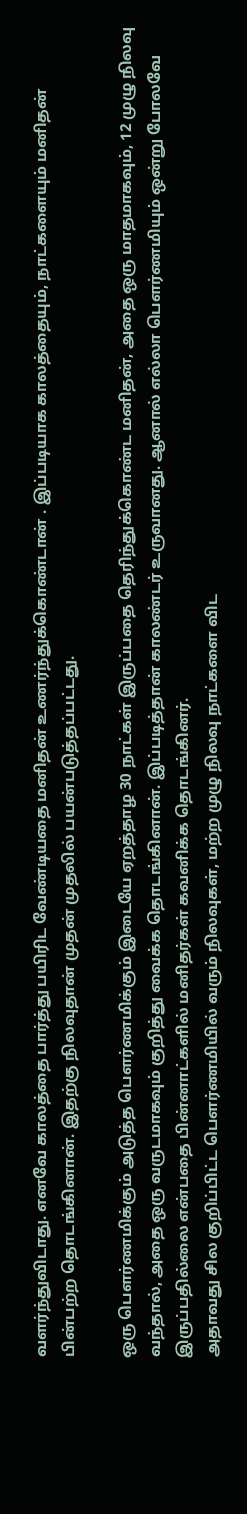வளர்ந்துவிடாது. எனவே காலத்தை பார்த்து பயிரிட வேண்டியதை மனிதன் உணர்ந்துக்கொண்டான் . இப்படியாக காலத்தையும், நாட்களையும் மனிதன் பின்பற்ற தொடங்கினான். இதற்கு நிலவுதான் முதன் முதலில் பயன்படுத்தப்பட்டது.

ஒரு பௌர்ணமிக்கும் அடுத்த பௌர்ணமிக்கும் இடையே ஏறத்தாழ 30 நாட்கள் இருப்பதை தெரிந்துக்கொண்ட மனிதன், அதை ஒரு மாதமாகவும், 12 முழு நிலவு வந்தால், அதை ஒரு வருடமாகவும் குறித்து வைக்க தொடங்கினான். இப்படித்தான் காலண்டர் உருவானது. ஆனால் எல்லா பௌர்ணமியும் ஒன்று போலவே இருப்பதில்லை என்பதை பின்னாட்களில் மனிதர்கள் கவனிக்க தொடங்கினர்.
அதாவது சில குறிப்பிட்ட பௌர்ணமியில் வரும் நிலவுகள், மற்ற முழு நிலவு நாட்களை விட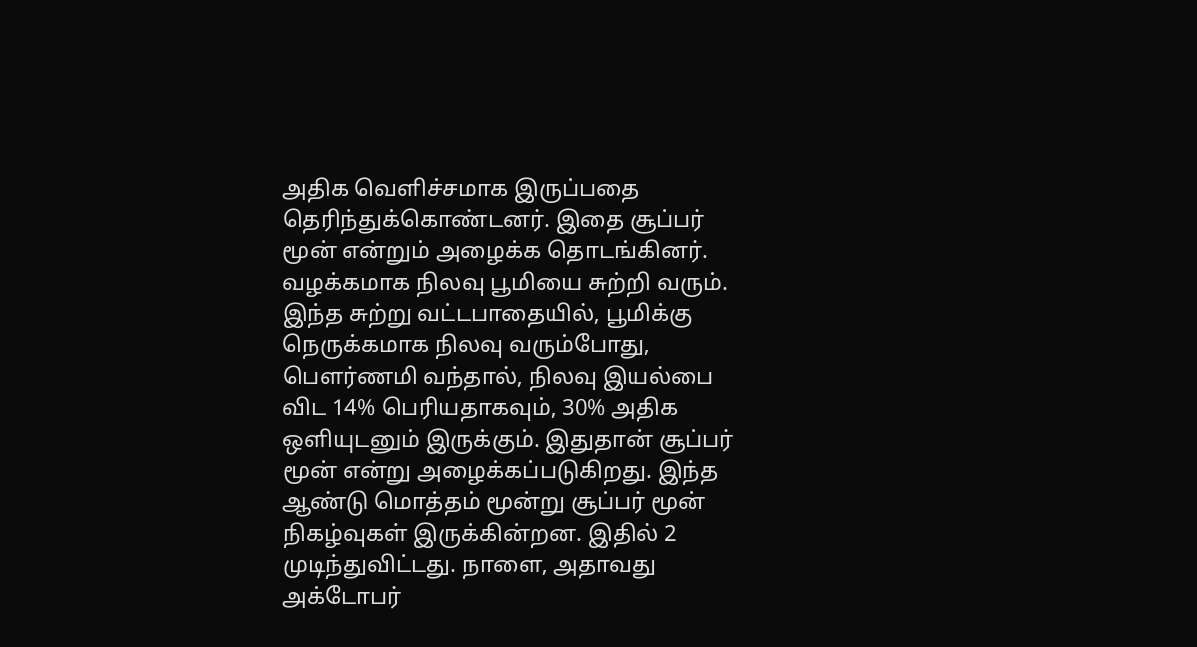அதிக வெளிச்சமாக இருப்பதை தெரிந்துக்கொண்டனர். இதை சூப்பர் மூன் என்றும் அழைக்க தொடங்கினர்.
வழக்கமாக நிலவு பூமியை சுற்றி வரும். இந்த சுற்று வட்டபாதையில், பூமிக்கு நெருக்கமாக நிலவு வரும்போது, பௌர்ணமி வந்தால், நிலவு இயல்பை விட 14% பெரியதாகவும், 30% அதிக ஒளியுடனும் இருக்கும். இதுதான் சூப்பர் மூன் என்று அழைக்கப்படுகிறது. இந்த ஆண்டு மொத்தம் மூன்று சூப்பர் மூன் நிகழ்வுகள் இருக்கின்றன. இதில் 2 முடிந்துவிட்டது. நாளை, அதாவது அக்டோபர்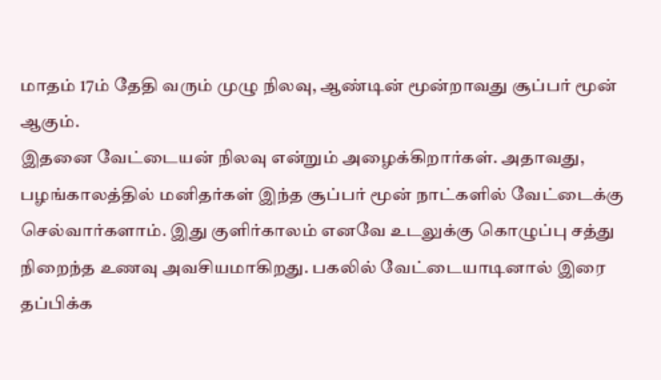மாதம் 17ம் தேதி வரும் முழு நிலவு, ஆண்டின் மூன்றாவது சூப்பர் மூன் ஆகும்.
இதனை வேட்டையன் நிலவு என்றும் அழைக்கிறார்கள். அதாவது, பழங்காலத்தில் மனிதர்கள் இந்த சூப்பர் மூன் நாட்களில் வேட்டைக்கு செல்வார்களாம். இது குளிர்காலம் எனவே உடலுக்கு கொழுப்பு சத்து நிறைந்த உணவு அவசியமாகிறது. பகலில் வேட்டையாடினால் இரை தப்பிக்க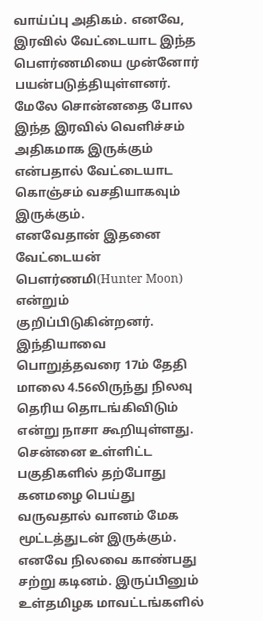வாய்ப்பு அதிகம். எனவே, இரவில் வேட்டையாட இந்த பௌர்ணமியை முன்னோர் பயன்படுத்தியுள்ளனர். மேலே சொன்னதை போல இந்த இரவில் வெளிச்சம் அதிகமாக இருக்கும் என்பதால் வேட்டையாட கொஞ்சம் வசதியாகவும் இருக்கும்.
எனவேதான் இதனை வேட்டையன் பௌர்ணமி(Hunter Moon) என்றும் குறிப்பிடுகின்றனர். இந்தியாவை பொறுத்தவரை 17ம் தேதி மாலை 4.56லிருந்து நிலவு தெரிய தொடங்கிவிடும் என்று நாசா கூறியுள்ளது. சென்னை உள்ளிட்ட பகுதிகளில் தற்போது கனமழை பெய்து வருவதால் வானம் மேக மூட்டத்துடன் இருக்கும். எனவே நிலவை காண்பது சற்று கடினம். இருப்பினும் உள்தமிழக மாவட்டங்களில்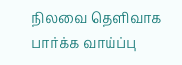நிலவை தெளிவாக பார்க்க வாய்ப்பு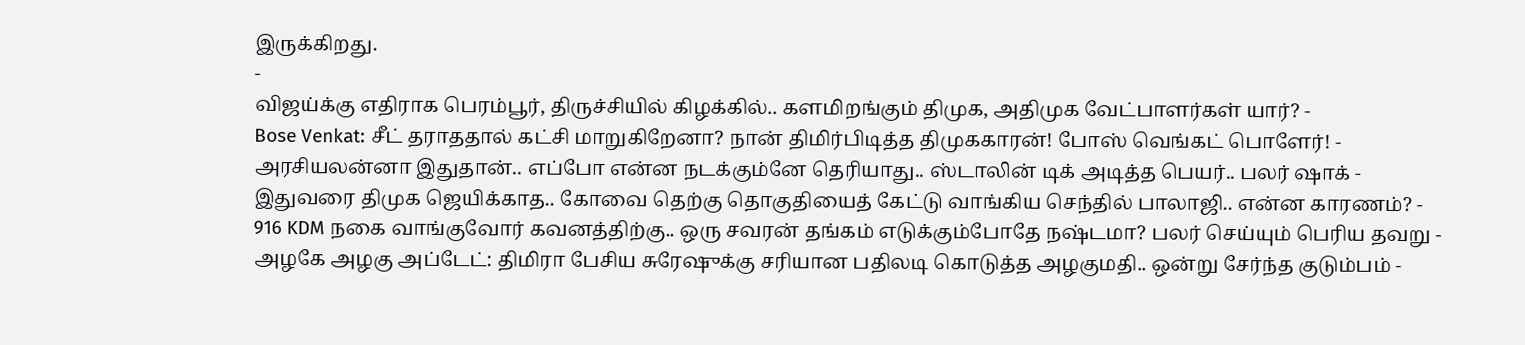இருக்கிறது.
-
விஜய்க்கு எதிராக பெரம்பூர், திருச்சியில் கிழக்கில்.. களமிறங்கும் திமுக, அதிமுக வேட்பாளர்கள் யார்? -
Bose Venkat: சீட் தராததால் கட்சி மாறுகிறேனா? நான் திமிர்பிடித்த திமுககாரன்! போஸ் வெங்கட் பொளேர்! -
அரசியலன்னா இதுதான்.. எப்போ என்ன நடக்கும்னே தெரியாது.. ஸ்டாலின் டிக் அடித்த பெயர்.. பலர் ஷாக் -
இதுவரை திமுக ஜெயிக்காத.. கோவை தெற்கு தொகுதியைத் கேட்டு வாங்கிய செந்தில் பாலாஜி.. என்ன காரணம்? -
916 KDM நகை வாங்குவோர் கவனத்திற்கு.. ஒரு சவரன் தங்கம் எடுக்கும்போதே நஷ்டமா? பலர் செய்யும் பெரிய தவறு -
அழகே அழகு அப்டேட்: திமிரா பேசிய சுரேஷுக்கு சரியான பதிலடி கொடுத்த அழகுமதி.. ஒன்று சேர்ந்த குடும்பம் -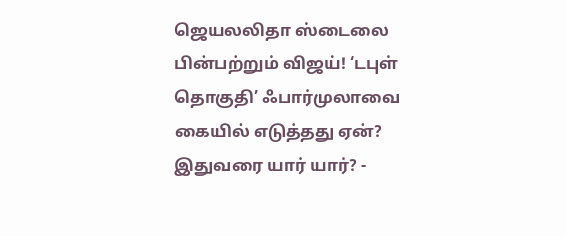ஜெயலலிதா ஸ்டைலை பின்பற்றும் விஜய்! ‘டபுள் தொகுதி’ ஃபார்முலாவை கையில் எடுத்தது ஏன்? இதுவரை யார் யார்? -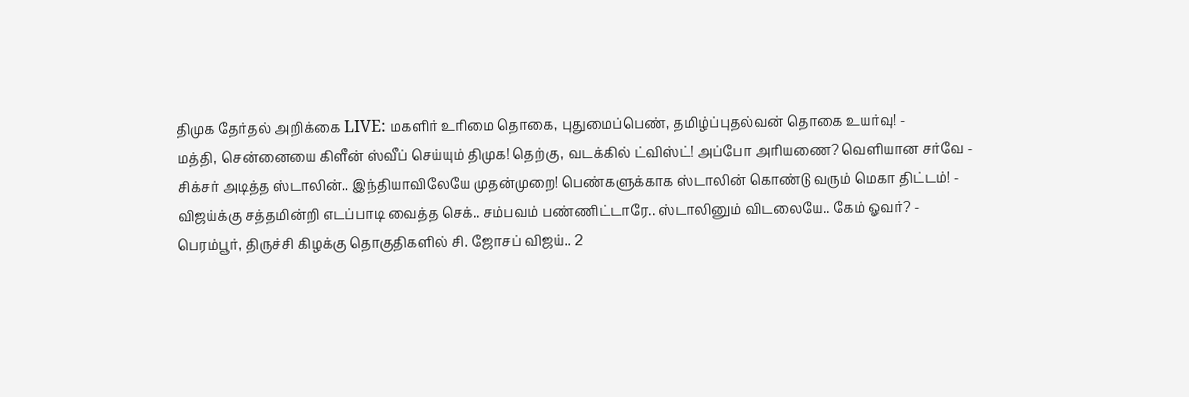திமுக தேர்தல் அறிக்கை LIVE: மகளிர் உரிமை தொகை, புதுமைப்பெண், தமிழ்ப்புதல்வன் தொகை உயர்வு! -
மத்தி, சென்னையை கிளீன் ஸ்வீப் செய்யும் திமுக! தெற்கு, வடக்கில் ட்விஸ்ட்! அப்போ அரியணை? வெளியான சர்வே -
சிக்சர் அடித்த ஸ்டாலின்.. இந்தியாவிலேயே முதன்முறை! பெண்களுக்காக ஸ்டாலின் கொண்டு வரும் மெகா திட்டம்! -
விஜய்க்கு சத்தமின்றி எடப்பாடி வைத்த செக்.. சம்பவம் பண்ணிட்டாரே.. ஸ்டாலினும் விடலையே.. கேம் ஓவர்? -
பெரம்பூர், திருச்சி கிழக்கு தொகுதிகளில் சி. ஜோசப் விஜய்.. 2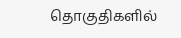தொகுதிகளில்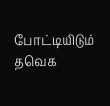போட்டியிடும் தவெக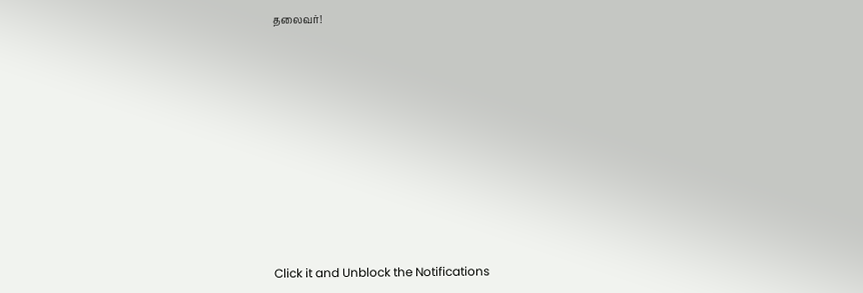தலைவர்!












Click it and Unblock the Notifications